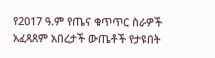የ2017 ዓ.ም የጤና ቁጥጥር ስራዎች አፈጻጸም አበረታች ውጤቶች የታዩበት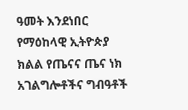ዓመት እንደነበር የማዕከላዊ ኢትዮጵያ ክልል የጤናና ጤና ነክ አገልግሎቶችና ግብዓቶች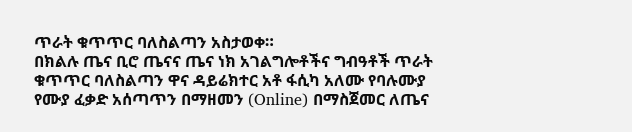ጥራት ቁጥጥር ባለስልጣን አስታወቀ።
በክልሉ ጤና ቢሮ ጤናና ጤና ነክ አገልግሎቶችና ግብዓቶች ጥራት ቁጥጥር ባለስልጣን ዋና ዳይሬክተር አቶ ፋሲካ አለሙ የባሉሙያ የሙያ ፈቃድ አሰጣጥን በማዘመን (Online) በማስጀመር ለጤና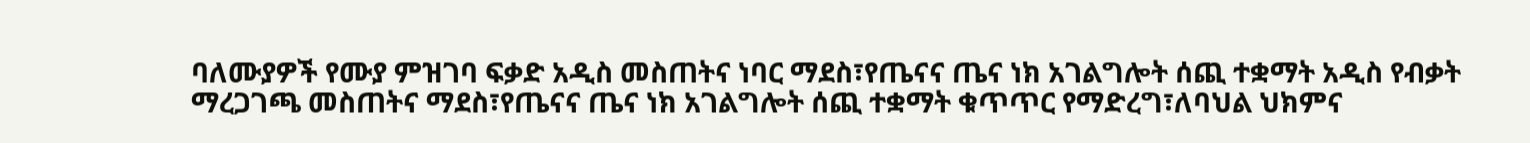ባለሙያዎች የሙያ ምዝገባ ፍቃድ አዲስ መስጠትና ነባር ማደስ፣የጤናና ጤና ነክ አገልግሎት ሰጪ ተቋማት አዲስ የብቃት ማረጋገጫ መስጠትና ማደስ፣የጤናና ጤና ነክ አገልግሎት ሰጪ ተቋማት ቁጥጥር የማድረግ፣ለባህል ህክምና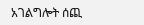አገልግሎት ሰጪ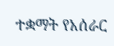ተቋማት የአሰራር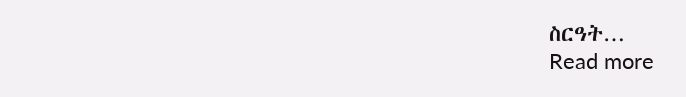ስርዓት…
Read more